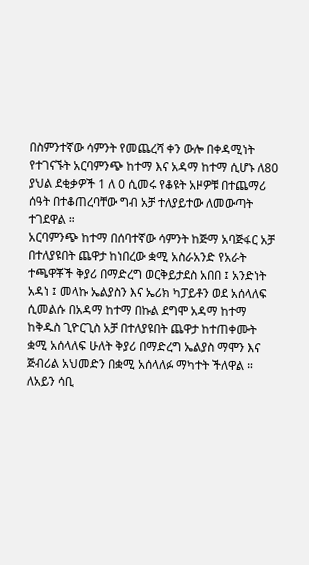በስምንተኛው ሳምንት የመጨረሻ ቀን ውሎ በቀዳሚነት የተገናኙት አርባምንጭ ከተማ እና አዳማ ከተማ ሲሆኑ ለ80 ያህል ደቂቃዎች 1 ለ 0 ሲመሩ የቆዩት አዞዎቹ በተጨማሪ ሰዓት በተቆጠረባቸው ግብ አቻ ተለያይተው ለመውጣት ተገደዋል ።
አርባምንጭ ከተማ በሰባተኛው ሳምንት ከጅማ አባጅፋር አቻ በተለያዩበት ጨዋታ ከነበረው ቋሚ አስራአንድ የአራት ተጫዋቾች ቅያሪ በማድረግ ወርቅይታደስ አበበ ፤ አንድነት አዳነ ፤ መላኩ ኤልያስን እና ኤሪክ ካፓይቶን ወደ አሰላለፍ ሲመልሱ በአዳማ ከተማ በኩል ደግሞ አዳማ ከተማ ከቅዱስ ጊዮርጊስ አቻ በተለያዩበት ጨዋታ ከተጠቀሙት ቋሚ አሰላለፍ ሁለት ቅያሪ በማድረግ ኤልያስ ማሞን እና ጅብሪል አህመድን በቋሚ አሰላለፉ ማካተት ችለዋል ።
ለአይን ሳቢ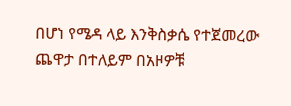በሆነ የሜዳ ላይ እንቅስቃሴ የተጀመረው ጨዋታ በተለይም በአዞዎቹ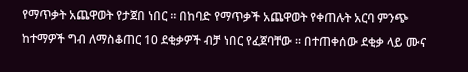የማጥቃት አጨዋወት የታጀበ ነበር ። በከባድ የማጥቃች አጨዋወት የቀጠሉት አርባ ምንጭ ከተማዎች ግብ ለማስቆጠር 10 ደቂቃዎች ብቻ ነበር የፈጀባቸው ። በተጠቀሰው ደቂቃ ላይ ሙና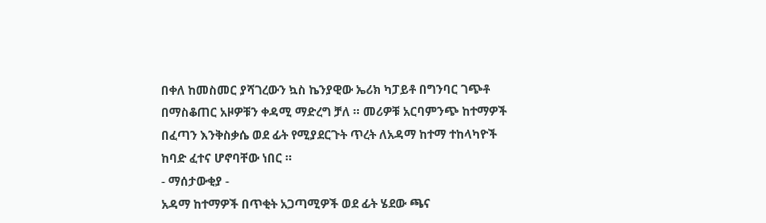በቀለ ከመስመር ያሻገረውን ኳስ ኬንያዊው ኤሪክ ካፓይቶ በግንባር ገጭቶ በማስቆጠር አዞዎቹን ቀዳሚ ማድረግ ቻለ ። መሪዎቹ አርባምንጭ ከተማዎች በፈጣን እንቅስቃሴ ወደ ፊት የሚያደርጉት ጥረት ለአዳማ ከተማ ተከላካዮች ከባድ ፈተና ሆኖባቸው ነበር ።
- ማሰታውቂያ -
አዳማ ከተማዎች በጥቂት አጋጣሚዎች ወደ ፊት ሄደው ጫና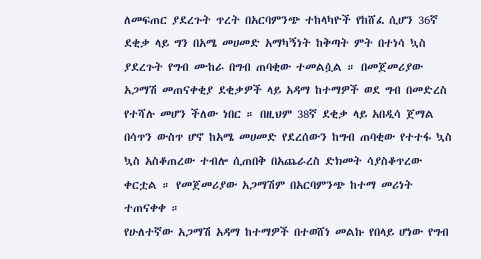ለመፍጠር ያደረጉት ጥረት በአርባምንጭ ተከላካዮች የከሸፈ ሲሆን 36ኛ ደቂቃ ላይ ግን በአሜ መሀመድ አማካኝነት ከቅጣት ምት በተነሳ ኳስ ያደረጉት የግብ ሙከራ በግብ ጠባቂው ተመልሷል ። በመጀመሪያው አጋማሽ መጠናቀቂያ ደቂቃዎች ላይ አዳማ ከተማዎች ወደ ግብ በመድረስ የተሻሉ መሆን ችለው ነበር ። በዚህም 38ኛ ደቂቃ ላይ አበዲሳ ጀማል በሳጥን ውስጥ ሆኖ ከአሜ መሀመድ የደረሰውን ከግብ ጠባቂው የተተፋ ኳስ ኳስ አስቆጠረው ተብሎ ሲጠበቅ በአጨራረስ ድክመት ሳያስቆጥረው ቀርቷል ። የመጀመሪያው አጋማሽም በአርባምንጭ ከተማ መሪነት ተጠናቀቀ ።
የሁለተኛው አጋማሽ አዳማ ከተማዎች በተወሸነ መልኩ የበላይ ሆነው የግብ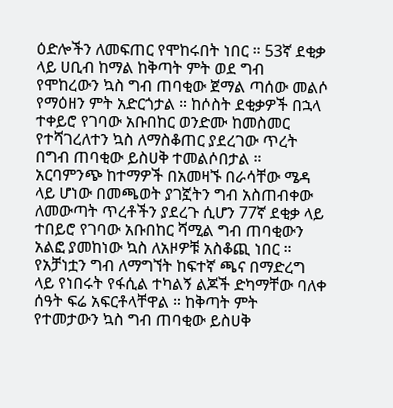ዕድሎችን ለመፍጠር የሞከሩበት ነበር ። 53ኛ ደቂቃ ላይ ሀቢብ ከማል ከቅጣት ምት ወደ ግብ የሞከረውን ኳስ ግብ ጠባቂው ጀማል ጣሰው መልሶ የማዕዘን ምት አድርጎታል ። ከሶስት ደቂቃዎች በኋላ ተቀይሮ የገባው አቡበከር ወንድሙ ከመስመር የተሻገረለተን ኳስ ለማስቆጠር ያደረገው ጥረት በግብ ጠባቂው ይስሀቅ ተመልሶበታል ።
አርባምንጭ ከተማዎች በአመዛኙ በራሳቸው ሜዳ ላይ ሆነው በመጫወት ያገኟትን ግብ አስጠብቀው ለመውጣት ጥረቶችን ያደረጉ ሲሆን 77ኛ ደቂቃ ላይ ተበይሮ የገባው አቡበከር ሻሚል ግብ ጠባቂውን አልፎ ያመከነው ኳስ ለአዞዎቹ አስቆጪ ነበር ። የአቻነቷን ግብ ለማግኘት ከፍተኛ ጫና በማድረግ ላይ የነበሩት የፋሲል ተካልኝ ልጆች ድካማቸው ባለቀ ሰዓት ፍሬ አፍርቶላቸዋል ። ከቅጣት ምት የተመታውን ኳስ ግብ ጠባቂው ይስሀቅ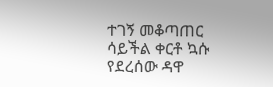ተገኝ መቆጣጠር ሳይችል ቀርቶ ኳሱ የደረሰው ዳዋ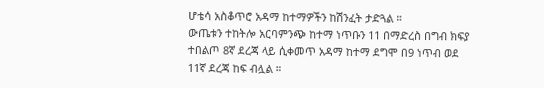ሆቴሳ አስቆጥሮ አዳማ ከተማዎችን ከሽንፈት ታድጓል ።
ውጤቱን ተከትሎ አርባምንጭ ከተማ ነጥቡን 11 በማድረስ በግብ ክፍያ ተበልጦ 8ኛ ደረጃ ላይ ሲቀመጥ አዳማ ከተማ ደግሞ በ9 ነጥብ ወደ 11ኛ ደረጃ ከፍ ብሏል ።